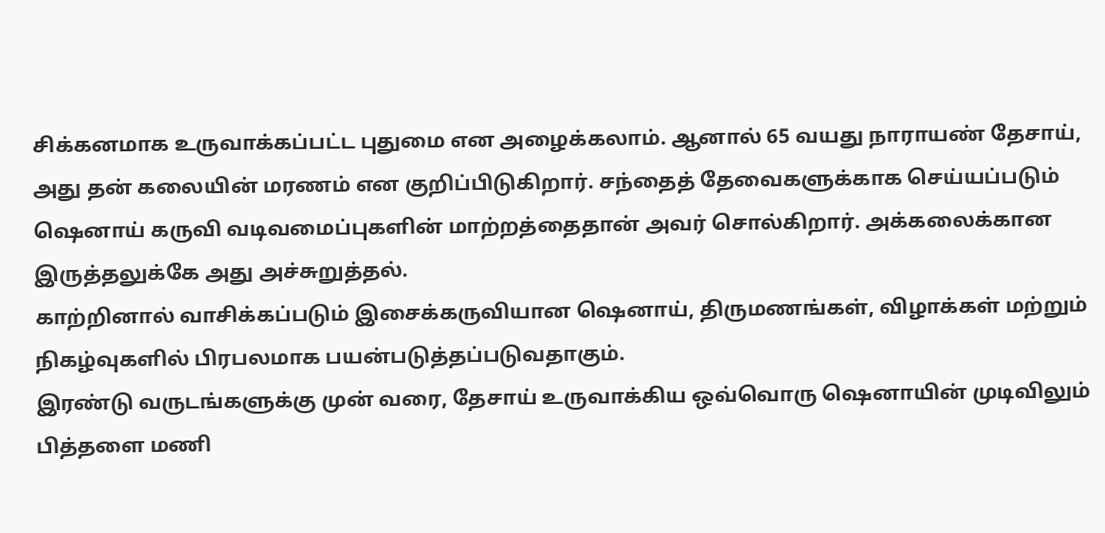சிக்கனமாக உருவாக்கப்பட்ட புதுமை என அழைக்கலாம். ஆனால் 65 வயது நாராயண் தேசாய், அது தன் கலையின் மரணம் என குறிப்பிடுகிறார். சந்தைத் தேவைகளுக்காக செய்யப்படும் ஷெனாய் கருவி வடிவமைப்புகளின் மாற்றத்தைதான் அவர் சொல்கிறார். அக்கலைக்கான இருத்தலுக்கே அது அச்சுறுத்தல்.
காற்றினால் வாசிக்கப்படும் இசைக்கருவியான ஷெனாய், திருமணங்கள், விழாக்கள் மற்றும் நிகழ்வுகளில் பிரபலமாக பயன்படுத்தப்படுவதாகும்.
இரண்டு வருடங்களுக்கு முன் வரை, தேசாய் உருவாக்கிய ஒவ்வொரு ஷெனாயின் முடிவிலும் பித்தளை மணி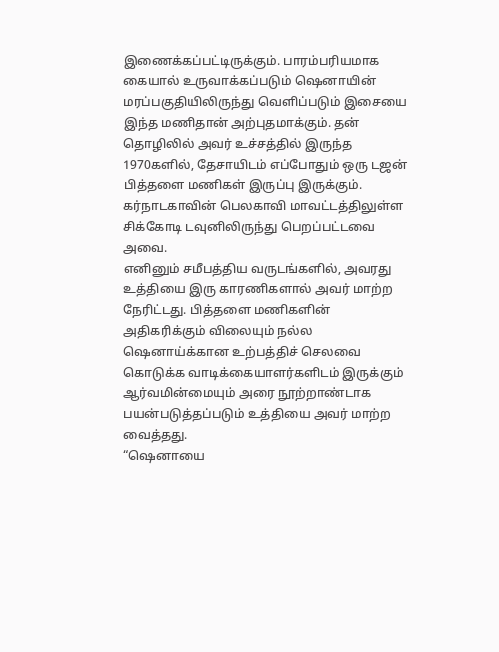இணைக்கப்பட்டிருக்கும். பாரம்பரியமாக கையால் உருவாக்கப்படும் ஷெனாயின் மரப்பகுதியிலிருந்து வெளிப்படும் இசையை இந்த மணிதான் அற்புதமாக்கும். தன் தொழிலில் அவர் உச்சத்தில் இருந்த 1970களில், தேசாயிடம் எப்போதும் ஒரு டஜன் பித்தளை மணிகள் இருப்பு இருக்கும். கர்நாடகாவின் பெலகாவி மாவட்டத்திலுள்ள சிக்கோடி டவுனிலிருந்து பெறப்பட்டவை அவை.
எனினும் சமீபத்திய வருடங்களில், அவரது உத்தியை இரு காரணிகளால் அவர் மாற்ற நேரிட்டது. பித்தளை மணிகளின் அதிகரிக்கும் விலையும் நல்ல ஷெனாய்க்கான உற்பத்திச் செலவை கொடுக்க வாடிக்கையாளர்களிடம் இருக்கும் ஆர்வமின்மையும் அரை நூற்றாண்டாக பயன்படுத்தப்படும் உத்தியை அவர் மாற்ற வைத்தது.
“ஷெனாயை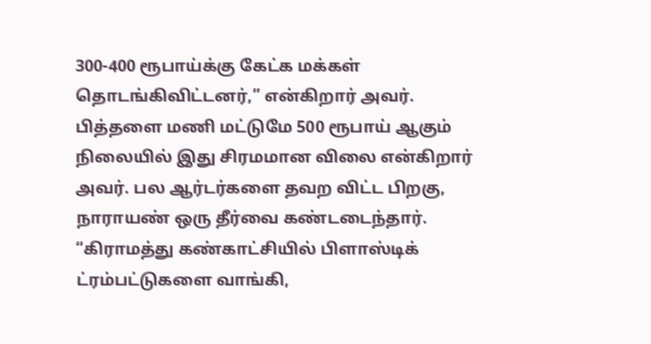300-400 ரூபாய்க்கு கேட்க மக்கள் தொடங்கிவிட்டனர்,” என்கிறார் அவர். பித்தளை மணி மட்டுமே 500 ரூபாய் ஆகும் நிலையில் இது சிரமமான விலை என்கிறார் அவர். பல ஆர்டர்களை தவற விட்ட பிறகு, நாராயண் ஒரு தீர்வை கண்டடைந்தார். “கிராமத்து கண்காட்சியில் பிளாஸ்டிக் ட்ரம்பட்டுகளை வாங்கி,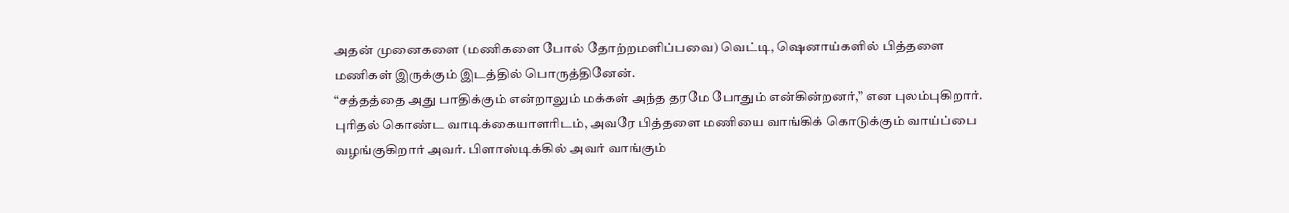அதன் முனைகளை (மணிகளை போல் தோற்றமளிப்பவை) வெட்டி, ஷெனாய்களில் பித்தளை மணிகள் இருக்கும் இடத்தில் பொருத்தினேன்.
“சத்தத்தை அது பாதிக்கும் என்றாலும் மக்கள் அந்த தரமே போதும் என்கின்றனர்,” என புலம்புகிறார். புரிதல் கொண்ட வாடிக்கையாளரிடம், அவரே பித்தளை மணியை வாங்கிக் கொடுக்கும் வாய்ப்பை வழங்குகிறார் அவர். பிளாஸ்டிக்கில் அவர் வாங்கும்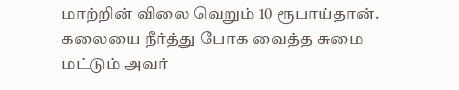மாற்றின் விலை வெறும் 10 ரூபாய்தான். கலையை நீர்த்து போக வைத்த சுமை மட்டும் அவர்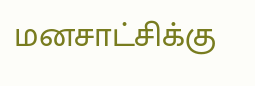மனசாட்சிக்கு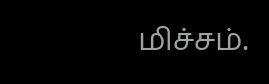மிச்சம்.